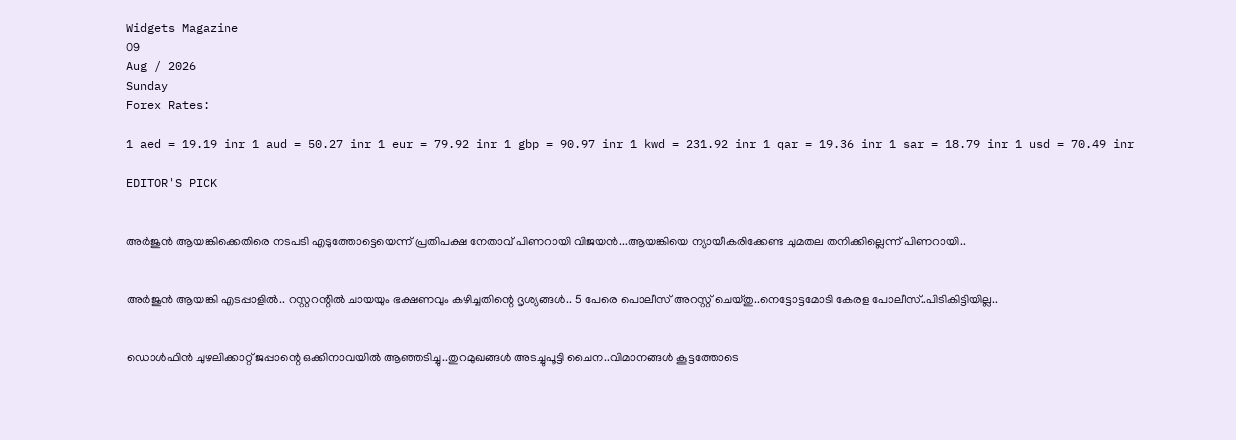Widgets Magazine
09
Aug / 2026
Sunday
Forex Rates:

1 aed = 19.19 inr 1 aud = 50.27 inr 1 eur = 79.92 inr 1 gbp = 90.97 inr 1 kwd = 231.92 inr 1 qar = 19.36 inr 1 sar = 18.79 inr 1 usd = 70.49 inr

EDITOR'S PICK


അർജുൻ ആയങ്കിക്കെതിരെ നടപടി എടുത്തോട്ടെയെന്ന് പ്രതിപക്ഷ നേതാവ് പിണറായി വിജയൻ...ആയങ്കിയെ ന്യായീകരിക്കേണ്ട ചുമതല തനിക്കില്ലെന്ന് പിണറായി..


അർജുൻ ആയങ്കി എടപ്പാളിൽ.. റസ്റ്ററന്റിൽ ചായയും ഭക്ഷണവും കഴിച്ചതിന്റെ ദൃശ്യങ്ങൾ.. 5 പേരെ പൊലീസ് അറസ്റ്റ് ചെയ്തു..നെട്ടോട്ടമോടി കേരള പോലീസ്..പിടികിട്ടിയില്ല..


ഡൊൾഫിൻ ചുഴലിക്കാറ്റ് ജപ്പാന്റെ ഒക്കിനാവയിൽ ആഞ്ഞടിച്ചു..തുറമുഖങ്ങൾ അടച്ചുപൂട്ടി ചൈന..വിമാനങ്ങൾ കൂട്ടത്തോടെ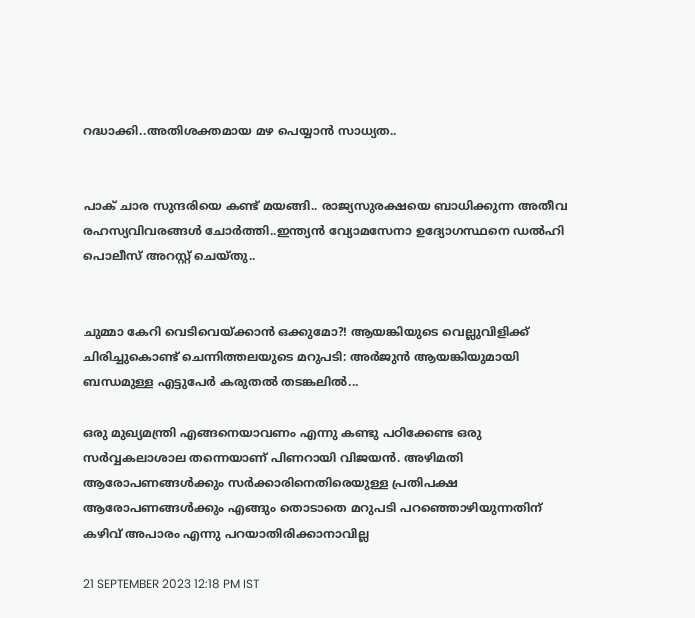റദ്ധാക്കി..അതിശക്തമായ മഴ പെയ്യാൻ സാധ്യത..


പാക് ചാര സുന്ദരിയെ കണ്ട് മയങ്ങി.. രാജ്യസുരക്ഷയെ ബാധിക്കുന്ന അതീവ രഹസ്യവിവരങ്ങൾ ചോർത്തി..ഇന്ത്യൻ വ്യോമസേനാ ഉദ്യോഗസ്ഥനെ ഡൽഹി പൊലീസ് അറസ്റ്റ് ചെയ്‌തു..


ചുമ്മാ കേറി വെടിവെയ്ക്കാൻ ഒക്കുമോ?! ആയങ്കിയുടെ വെല്ലുവിളിക്ക് ചിരിച്ചുകൊണ്ട് ചെന്നിത്തലയുടെ മറുപടി: അർജുൻ ആയങ്കിയുമായി ബന്ധമുള്ള എട്ടുപേർ കരുതൽ തടങ്കലിൽ...

ഒരു മുഖ്യമന്ത്രി എങ്ങനെയാവണം എന്നു കണ്ടു പഠിക്കേണ്ട ഒരു സര്‍വ്വകലാശാല തന്നെയാണ് പിണറായി വിജയന്‍. അഴിമതി ആരോപണങ്ങള്‍ക്കും സര്‍ക്കാരിനെതിരെയുള്ള പ്രതിപക്ഷ ആരോപണങ്ങള്‍ക്കും എങ്ങും തൊടാതെ മറുപടി പറഞ്ഞൊഴിയുന്നതിന് കഴിവ് അപാരം എന്നു പറയാതിരിക്കാനാവില്ല

21 SEPTEMBER 2023 12:18 PM IST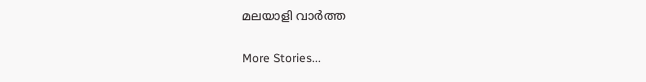മലയാളി വാര്‍ത്ത

More Stories...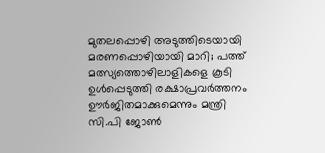മുതലപ്പൊഴി അടുത്തിടെയായി മരണപ്പൊഴിയായി മാറി; പത്ത് മത്സ്യത്തൊഴിലാളികളെ കൂടി ഉൾപ്പെടുത്തി രക്ഷാപ്രവർത്തനം ഊർജിതമാക്കുമെന്നും മന്ത്രി സി.പി ജോൺ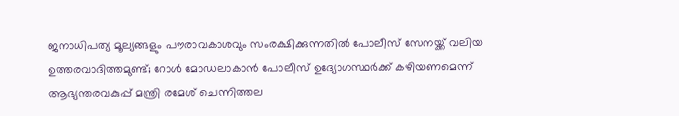ജനാധിപത്യ മൂല്യങ്ങളും പൗരാവകാശവും സംരക്ഷിക്കുന്നതില്‍ പോലീസ് സേനയ്ക്ക് വലിയ ഉത്തരവാദിത്തമുണ്ട്; റോള്‍ മോഡലാകാന്‍ പോലീസ് ഉദ്യോഗസ്ഥര്‍ക്ക് കഴിയണമെന്ന് ആഭ്യന്തരവകുപ്പ് മന്ത്രി രമേശ് ചെന്നിത്തല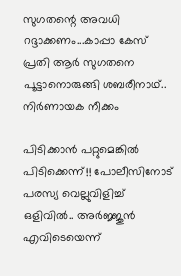സുഗതന്റെ അവധി റദ്ദാക്കണം...കാപ്പാ കേസ് പ്രതി ആർ സുഗതനെ പൂട്ടാനൊരുങ്ങി ശബരീനാഥ്.. നിർണായക നീക്കം

പിടിക്കാൻ പറ്റുമെങ്കിൽ പിടിക്കെന്ന്!! പോലീസിനോട് പരസ്യ വെല്ലുവിളിച്ച് ഒളിവിൽ.. അർജ്ജുൻ എവിടെയെന്ന്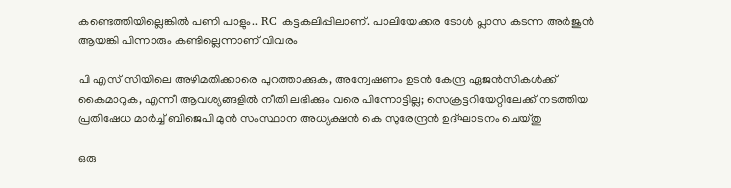കണ്ടെത്തിയില്ലെങ്കിൽ പണി പാളും.. RC കട്ടകലിപ്പിലാണ്. പാലിയേക്കര ടോൾ പ്ലാസ കടന്ന അർജുൻ ആയങ്കി പിന്നാരും കണ്ടില്ലെന്നാണ് വിവരം

പി എസ് സിയിലെ അഴിമതിക്കാരെ പുറത്താക്കുക, അന്വേഷണം ഉടൻ കേന്ദ്ര ഏജൻസികൾക്ക് കൈമാറുക, എന്നീ ആവശ്യങ്ങളിൽ നീതി ലഭിക്കും വരെ പിന്നോട്ടില്ല; സെക്രട്ടറിയേറ്റിലേക്ക് നടത്തിയ പ്രതിഷേധ മാർച്ച് ബിജെപി മുൻ സംസ്ഥാന അധ്യക്ഷൻ കെ സുരേന്ദ്രൻ ഉദ്ഘാടനം ചെയ്തു

ഒരു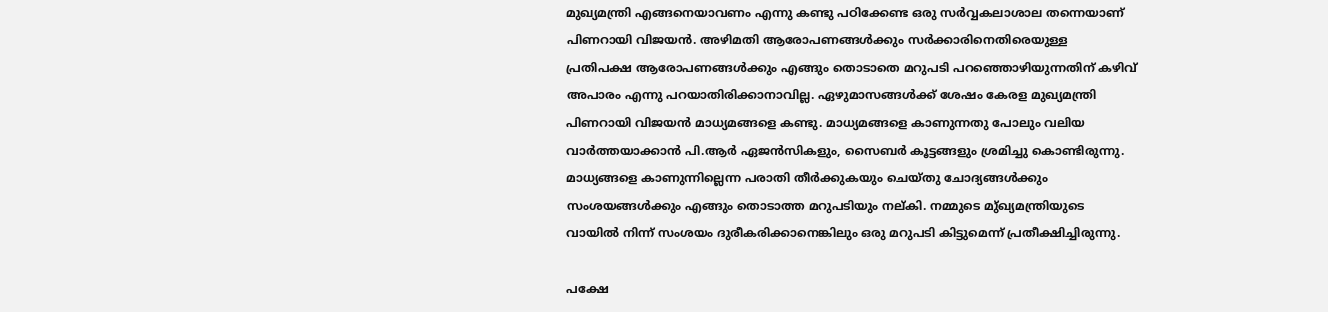മുഖ്യമന്ത്രി എങ്ങനെയാവണം എന്നു കണ്ടു പഠിക്കേണ്ട ഒരു സര്‍വ്വകലാശാല തന്നെയാണ് പിണറായി വിജയന്‍. അഴിമതി ആരോപണങ്ങള്‍ക്കും സര്‍ക്കാരിനെതിരെയുള്ള പ്രതിപക്ഷ ആരോപണങ്ങള്‍ക്കും എങ്ങും തൊടാതെ മറുപടി പറഞ്ഞൊഴിയുന്നതിന് കഴിവ് അപാരം എന്നു പറയാതിരിക്കാനാവില്ല. ഏഴുമാസങ്ങള്‍ക്ക് ശേഷം കേരള മുഖ്യമന്ത്രി പിണറായി വിജയന്‍ മാധ്യമങ്ങളെ കണ്ടു. മാധ്യമങ്ങളെ കാണുന്നതു പോലും വലിയ വാര്‍ത്തയാക്കാന്‍ പി.ആര്‍ ഏജന്‍സികളും, സൈബര്‍ കൂട്ടങ്ങളും ശ്രമിച്ചു കൊണ്ടിരുന്നു. മാധ്യങ്ങളെ കാണുന്നില്ലെന്ന പരാതി തീര്‍ക്കുകയും ചെയ്തു ചോദ്യങ്ങള്‍ക്കും സംശയങ്ങള്‍ക്കും എങ്ങും തൊടാത്ത മറുപടിയും നല്കി. നമ്മുടെ മു്ഖ്യമന്ത്രിയുടെ വായില്‍ നിന്ന് സംശയം ദുരീകരിക്കാനെങ്കിലും ഒരു മറുപടി കിട്ടുമെന്ന് പ്രതീക്ഷിച്ചിരുന്നു.

പക്ഷേ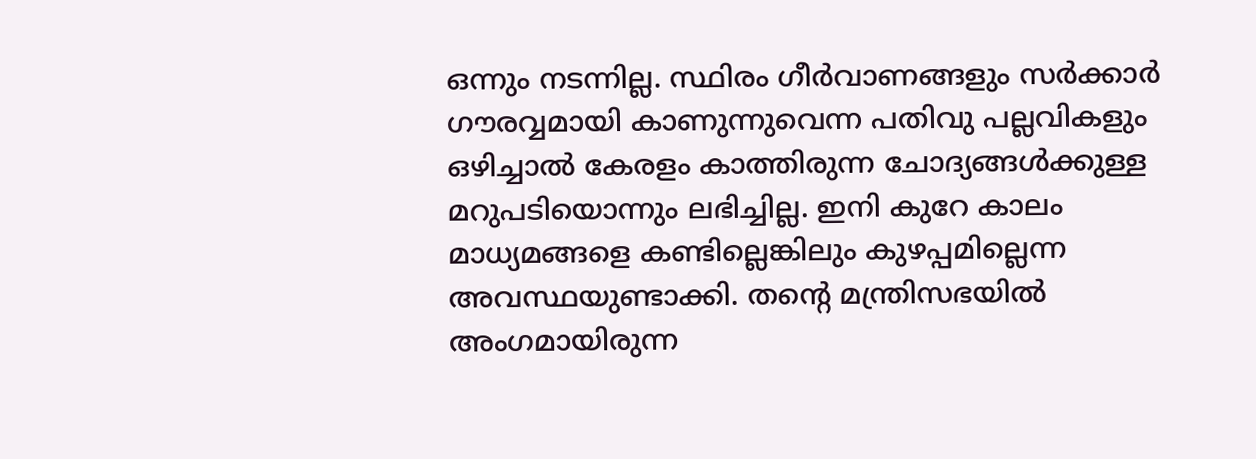ഒന്നും നടന്നില്ല. സ്ഥിരം ഗീര്‍വാണങ്ങളും സര്‍ക്കാര്‍ ഗൗരവ്വമായി കാണുന്നുവെന്ന പതിവു പല്ലവികളും ഒഴിച്ചാല്‍ കേരളം കാത്തിരുന്ന ചോദ്യങ്ങള്‍ക്കുള്ള മറുപടിയൊന്നും ലഭിച്ചില്ല. ഇനി കുറേ കാലം മാധ്യമങ്ങളെ കണ്ടില്ലെങ്കിലും കുഴപ്പമില്ലെന്ന അവസ്ഥയുണ്ടാക്കി. തന്റെ മന്ത്രിസഭയില്‍ അംഗമായിരുന്ന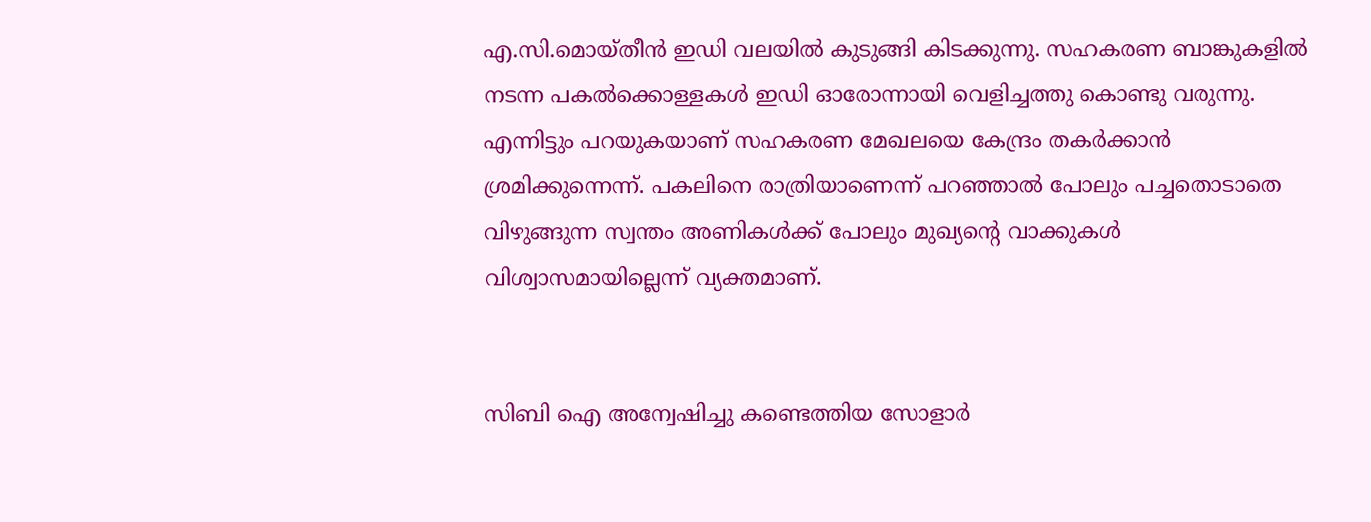എ.സി.മൊയ്തീന്‍ ഇഡി വലയില്‍ കുടുങ്ങി കിടക്കുന്നു. സഹകരണ ബാങ്കുകളില്‍ നടന്ന പകല്‍ക്കൊള്ളകള്‍ ഇഡി ഓരോന്നായി വെളിച്ചത്തു കൊണ്ടു വരുന്നു. എന്നിട്ടും പറയുകയാണ് സഹകരണ മേഖലയെ കേന്ദ്രം തകര്‍ക്കാന്‍ ശ്രമിക്കുന്നെന്ന്. പകലിനെ രാത്രിയാണെന്ന് പറഞ്ഞാല്‍ പോലും പച്ചതൊടാതെ വിഴുങ്ങുന്ന സ്വന്തം അണികള്‍ക്ക് പോലും മുഖ്യന്റെ വാക്കുകള്‍ വിശ്വാസമായില്ലെന്ന് വ്യക്തമാണ്.


സിബി ഐ അന്വേഷിച്ചു കണ്ടെത്തിയ സോളാര്‍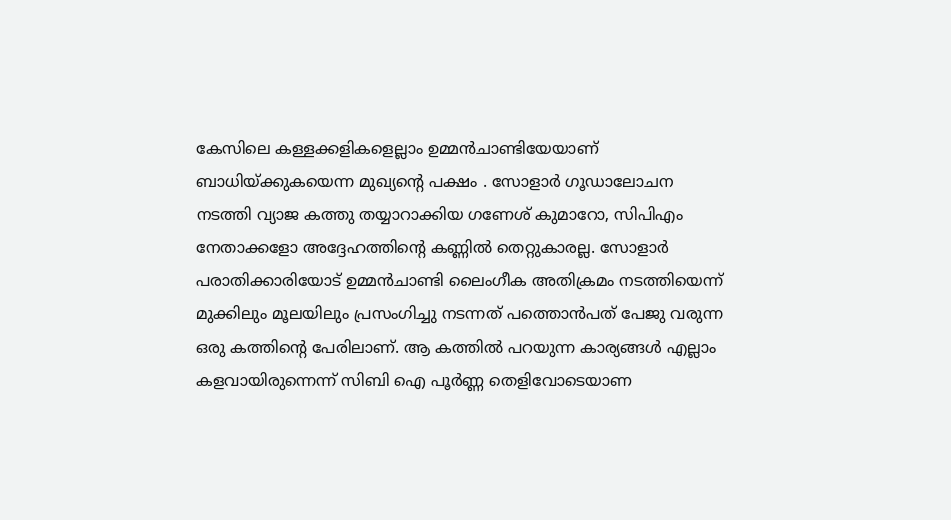കേസിലെ കള്ളക്കളികളെല്ലാം ഉമ്മന്‍ചാണ്ടിയേയാണ് ബാധിയ്ക്കുകയെന്ന മുഖ്യന്റെ പക്ഷം . സോളാര്‍ ഗൂഡാലോചന നടത്തി വ്യാജ കത്തു തയ്യാറാക്കിയ ഗണേശ് കുമാറോ, സിപിഎം നേതാക്കളോ അദ്ദേഹത്തിന്റെ കണ്ണില്‍ തെറ്റുകാരല്ല. സോളാര്‍ പരാതിക്കാരിയോട് ഉമ്മന്‍ചാണ്ടി ലൈംഗീക അതിക്രമം നടത്തിയെന്ന് മുക്കിലും മൂലയിലും പ്രസംഗിച്ചു നടന്നത് പത്തൊന്‍പത് പേജു വരുന്ന ഒരു കത്തിന്റെ പേരിലാണ്. ആ കത്തില്‍ പറയുന്ന കാര്യങ്ങള്‍ എല്ലാം കളവായിരുന്നെന്ന് സിബി ഐ പൂര്‍ണ്ണ തെളിവോടെയാണ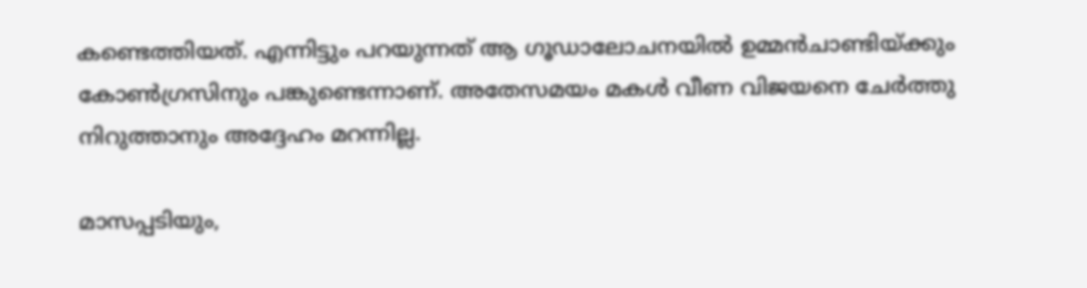കണ്ടെത്തിയത്. എന്നിട്ടും പറയുന്നത് ആ ഗൂഡാലോചനയില്‍ ഉമ്മന്‍ചാണ്ടിയ്ക്കും കോണ്‍ഗ്രസിനും പങ്കുണ്ടെന്നാണ്. അതേസമയം മകള്‍ വീണ വിജയനെ ചേര്‍ത്തു നിറുത്താനും അദ്ദേഹം മറന്നില്ല.

മാസപ്പടിയും,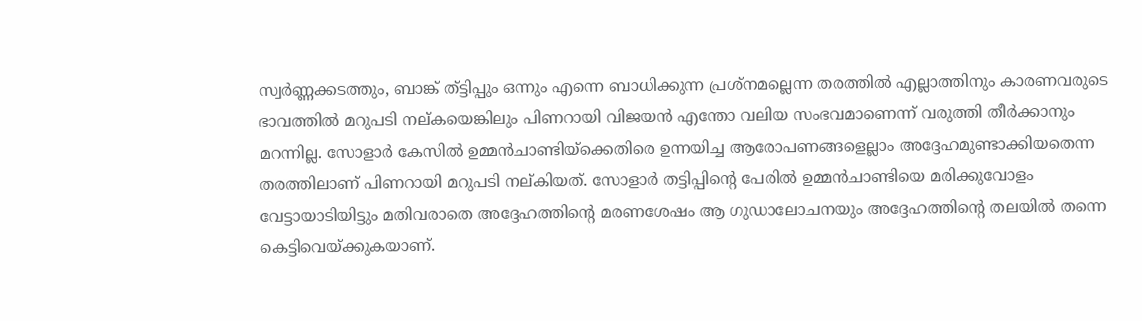സ്വര്‍ണ്ണക്കടത്തും, ബാങ്ക് ത്ട്ടിപ്പും ഒന്നും എന്നെ ബാധിക്കുന്ന പ്രശ്‌നമല്ലെന്ന തരത്തില്‍ എല്ലാത്തിനും കാരണവരുടെ ഭാവത്തില്‍ മറുപടി നല്കയെങ്കിലും പിണറായി വിജയന്‍ എന്തോ വലിയ സംഭവമാണെന്ന് വരുത്തി തീര്‍ക്കാനും മറന്നില്ല. സോളാര്‍ കേസില്‍ ഉമ്മന്‍ചാണ്ടിയ്‌ക്കെതിരെ ഉന്നയിച്ച ആരോപണങ്ങളെല്ലാം അദ്ദേഹമുണ്ടാക്കിയതെന്ന തരത്തിലാണ് പിണറായി മറുപടി നല്കിയത്. സോളാര്‍ തട്ടിപ്പിന്റെ പേരില്‍ ഉമ്മന്‍ചാണ്ടിയെ മരിക്കുവോളം വേട്ടായാടിയിട്ടും മതിവരാതെ അദ്ദേഹത്തിന്റെ മരണശേഷം ആ ഗുഡാലോചനയും അദ്ദേഹത്തിന്റെ തലയില്‍ തന്നെ കെട്ടിവെയ്ക്കുകയാണ്.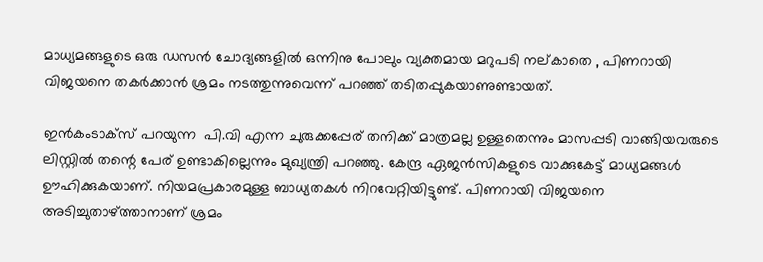മാധ്യമങ്ങളുടെ ഒരു ഡസന്‍ ചോദ്യങ്ങളില്‍ ഒന്നിനു പോലും വ്യക്തമായ മറുപടി നല്കാതെ , പിണറായി വിജയനെ തകര്‍ക്കാന്‍ ശ്രമം നടത്തുന്നുവെന്ന് പറഞ്ഞ് തടിതപ്പുകയാണുണ്ടായത്.

ഇന്‍കംടാക്‌സ് പറയുന്ന  പി.വി എന്ന ചുരുക്കപ്പേര് തനിക്ക് മാത്രമല്ല ഉള്ളതെന്നും മാസപ്പടി വാങ്ങിയവരുടെ ലിസ്റ്റില്‍ തന്റെ പേര് ഉണ്ടാകില്ലെന്നും മുഖ്യന്ത്രി പറഞ്ഞു. കേന്ദ്ര ഏജന്‍സികളുടെ വാക്കുകേട്ട് മാധ്യമങ്ങള്‍ ഊഹിക്കുകയാണ്. നിയമപ്രകാരമുള്ള ബാധ്യതകള്‍ നിറവേറ്റിയിട്ടുണ്ട്. പിണറായി വിജയനെ അടിച്ചുതാഴ്ത്താനാണ് ശ്രമം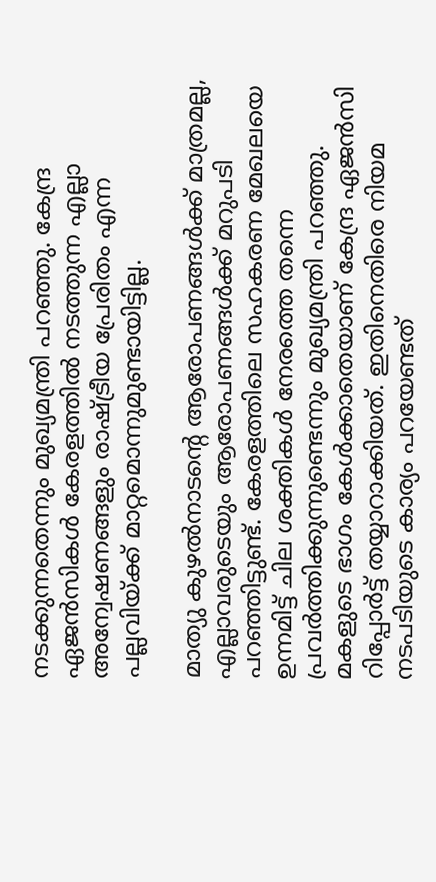നടക്കുന്നതെന്നും മുഖ്യമന്ത്രി പറഞ്ഞു. കേന്ദ്ര ഏജന്‍സികള്‍ കേരളത്തില്‍ നടത്തുന്ന എല്ലാ അന്വേഷണങ്ങളും രാഷ്ട്രീയ പ്രേരിതം എന്ന പല്ലവിയ്ക്ക് മാറ്റമൊന്നുമുണ്ടായിട്ടില്ല.

മാത്യു കുഴല്‍നാടന്റെ ആരോപണങ്ങള്‍ക്ക് മാത്രമല്ല, എല്ലാവരുടെയും ആരോപണങ്ങള്‍ക്ക് മറുപടി പറഞ്ഞിട്ടുണ്ട്. കേരളത്തിലെ സഹകരണ മേഖലയെ ഉന്നമിട്ട് ചില ശക്തികള്‍ നേരത്തെ തന്നെ പ്രവര്‍ത്തിക്കുന്നുണ്ടെന്നും മുഖ്യമന്ത്രി പറഞ്ഞു. മകളുടെ ഭാഗം കേള്‍ക്കാതെയാണ് കേന്ദ്ര ഏജന്‍സി റിപ്പോര്‍ട്ട് തയ്യാറാക്കിയത്. ഇതിനെതിരെ നിയമ നടപടിയുടെ കാര്യം പറയേണ്ടത്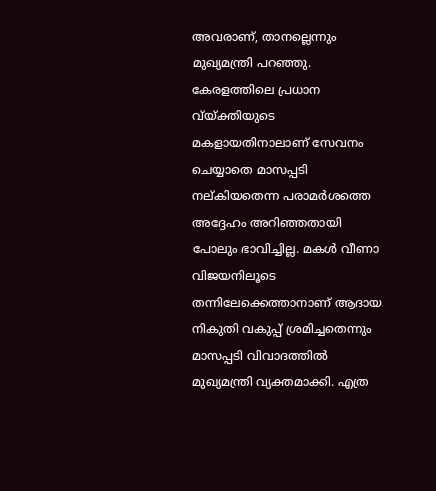അവരാണ്, താനല്ലെന്നും മുഖ്യമന്ത്രി പറഞ്ഞു.  കേരളത്തിലെ പ്രധാന വ്യ്ക്തിയുടെ മകളായതിനാലാണ് സേവനം ചെയ്യാതെ മാസപ്പടി നല്കിയതെന്ന പരാമര്‍ശത്തെ അദ്ദേഹം അറിഞ്ഞതായി പോലും ഭാവിച്ചില്ല. മകള്‍ വീണാ വിജയനിലൂടെ തന്നിലേക്കെത്താനാണ് ആദായ നികുതി വകുപ്പ് ശ്രമിച്ചതെന്നും മാസപ്പടി വിവാദത്തില്‍ മുഖ്യമന്ത്രി വ്യക്തമാക്കി. എത്ര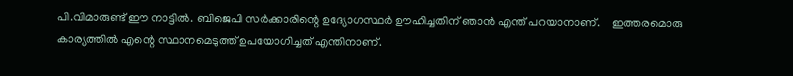പി.വിമാരുണ്ട് ഈ നാട്ടില്‍. ബിജെപി സര്‍ക്കാരിന്റെ ഉദ്യോഗസ്ഥര്‍ ഊഹിച്ചതിന് ഞാന്‍ എന്ത് പറയാനാണ്.    ഇത്തരമൊരു കാര്യത്തില്‍ എന്റെ സ്ഥാനമെടുത്ത് ഉപയോഗിച്ചത് എന്തിനാണ്.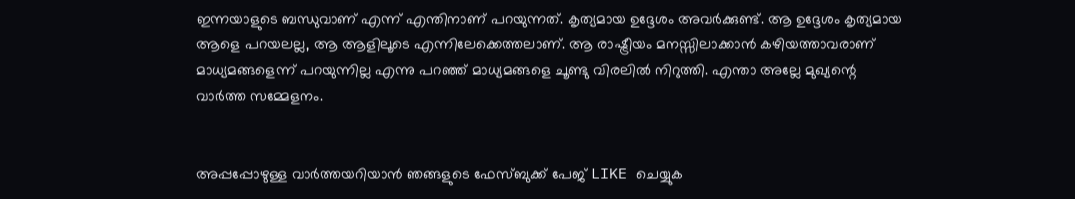ഇന്നയാളുടെ ബന്ധുവാണ് എന്ന് എന്തിനാണ് പറയുന്നത്. കൃത്യമായ ഉദ്ദേശം അവര്‍ക്കുണ്ട്. ആ ഉദ്ദേശം കൃത്യമായ ആളെ പറയലല്ല, ആ ആളിലൂടെ എന്നിലേക്കെത്തലാണ്. ആ രാഷ്ട്രീയം മനസ്സിലാക്കാന്‍ കഴിയത്താവരാണ് മാധ്യമങ്ങളെന്ന് പറയുന്നില്ല എന്നു പറഞ്ഞ് മാധ്യമങ്ങളെ ചൂണ്ടു വിരലില്‍ നിറുത്തി. എന്താ അല്ലേ മുഖ്യന്റെ വാര്‍ത്ത സമ്മേളനം.


അപ്പപ്പോഴുള്ള വാര്‍ത്തയറിയാന്‍ ഞങ്ങളുടെ ഫേസ്‌ബുക്ക്‌ പേജ് LIKE ചെയ്യുക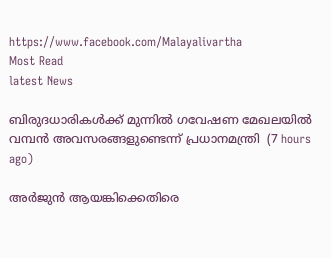https://www.facebook.com/Malayalivartha
Most Read
latest News

ബിരുദധാരികള്‍ക്ക് മുന്നില്‍ ഗവേഷണ മേഖലയില്‍ വമ്പന്‍ അവസരങ്ങളുണ്ടെന്ന് പ്രധാനമന്ത്രി  (7 hours ago)

അര്‍ജുന്‍ ആയങ്കിക്കെതിരെ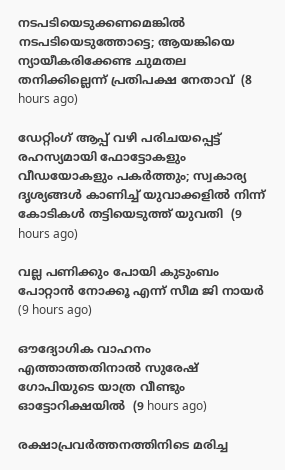നടപടിയെടുക്കണമെങ്കില്‍ നടപടിയെടുത്തോട്ടെ; ആയങ്കിയെ ന്യായീകരിക്കേണ്ട ചുമതല തനിക്കില്ലെന്ന് പ്രതിപക്ഷ നേതാവ്  (8 hours ago)

ഡേറ്റിംഗ് ആപ്പ് വഴി പരിചയപ്പെട്ട് രഹസ്യമായി ഫോട്ടോകളും വീഡയോകളും പകര്‍ത്തും; സ്വകാര്യ ദൃശ്യങ്ങള്‍ കാണിച്ച് യുവാക്കളില്‍ നിന്ന് കോടികള്‍ തട്ടിയെടുത്ത് യുവതി  (9 hours ago)

വല്ല പണിക്കും പോയി കുടുംബം പോറ്റാന്‍ നോക്കൂ എന്ന് സീമ ജി നായര്‍  (9 hours ago)

ഔദ്യോഗിക വാഹനം എത്താത്തതിനാല്‍ സുരേഷ് ഗോപിയുടെ യാത്ര വീണ്ടും ഓട്ടോറിക്ഷയില്‍  (9 hours ago)

രക്ഷാപ്രവര്‍ത്തനത്തിനിടെ മരിച്ച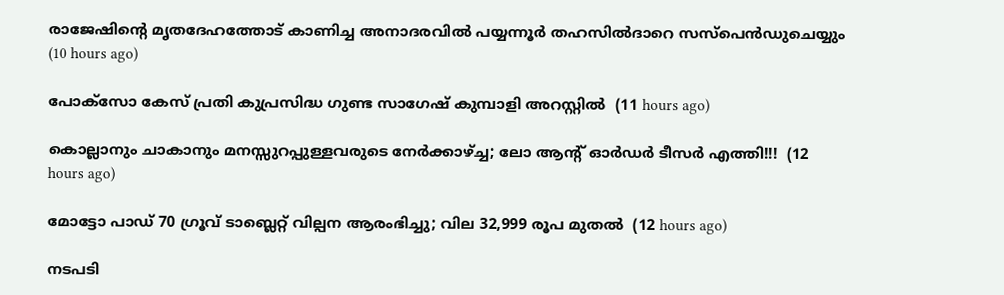രാജേഷിന്റെ മൃതദേഹത്തോട് കാണിച്ച അനാദരവില്‍ പയ്യന്നൂര്‍ തഹസില്‍ദാറെ സസ്‌പെന്‍ഡുചെയ്യും  (10 hours ago)

പോക്‌സോ കേസ് പ്രതി കുപ്രസിദ്ധ ഗുണ്ട സാഗേഷ് കുമ്പാളി അറസ്റ്റില്‍  (11 hours ago)

കൊല്ലാനും ചാകാനും മനസ്സുറപ്പുള്ളവരുടെ നേർക്കാഴ്ച്ച; ലോ ആന്റ് ഓർഡർ ടീസർ എത്തി!!!  (12 hours ago)

മോട്ടോ പാഡ് 70 ഗ്രൂവ് ടാബ്ലെറ്റ് വില്പന ആരംഭിച്ചു; വില 32,999 രൂപ മുതൽ  (12 hours ago)

നടപടി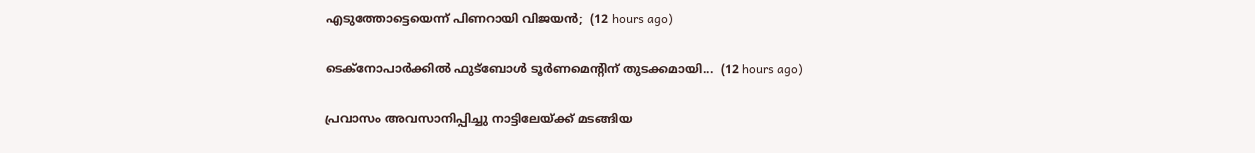എടുത്തോട്ടെയെന്ന് പിണറായി വിജയൻ;  (12 hours ago)

ടെക്നോപാര്‍ക്കില്‍ ഫുട്ബോള്‍ ടൂര്‍ണമെന്‍റിന് തുടക്കമായി...  (12 hours ago)

പ്രവാസം അവസാനിപ്പിച്ചു നാട്ടിലേയ്ക്ക് മടങ്ങിയ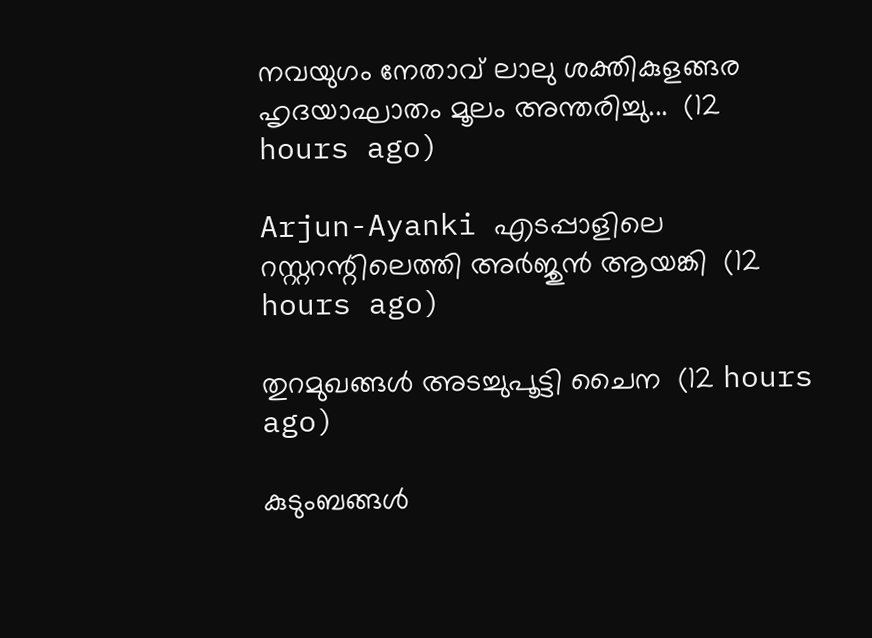നവയുഗം നേതാവ് ലാലു ശക്തികുളങ്ങര ഹൃദയാഘാതം മൂലം അന്തരിച്ചു...  (12 hours ago)

Arjun-Ayanki എടപ്പാളിലെ റസ്റ്ററന്റിലെത്തി അർജുൻ ആയങ്കി  (12 hours ago)

തുറമുഖങ്ങൾ അടച്ചുപൂട്ടി ചൈന  (12 hours ago)

കുടുംബങ്ങൾ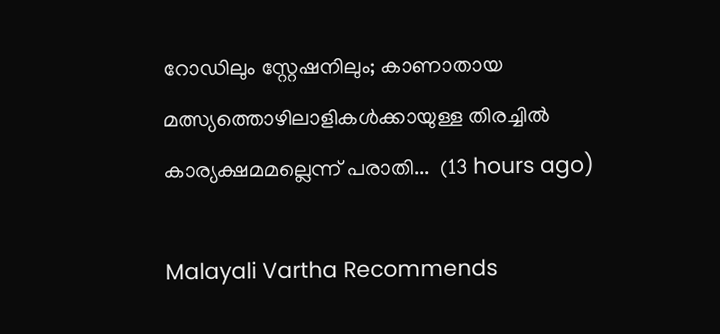റോഡിലും സ്റ്റേഷനിലും; കാണാതായ മത്സ്യത്തൊഴിലാളികൾക്കായുള്ള തിരച്ചിൽ കാര്യക്ഷമമല്ലെന്ന് പരാതി...  (13 hours ago)

Malayali Vartha Recommends